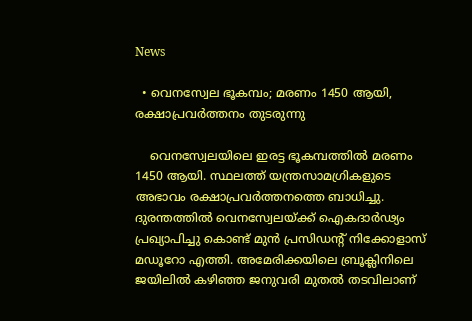News

  • വെനസ്വേല ഭൂകമ്പം; മരണം 1450 ആയി, രക്ഷാപ്രവർത്തനം തുടരുന്നു

    വെനസ്വേലയിലെ ഇരട്ട ഭൂകമ്പത്തിൽ മരണം 1450 ആയി. സ്ഥലത്ത് യന്ത്രസാമഗ്രികളുടെ അഭാവം രക്ഷാപ്രവർത്തനത്തെ ബാധിച്ചു. ദുരന്തത്തിൽ വെനസ്വേലയ്ക്ക് ഐകദാർഢ്യം പ്രഖ്യാപിച്ചു കൊണ്ട് മുൻ പ്രസിഡൻ്റ് നിക്കോളാസ് മഡൂറോ എത്തി. അമേരിക്കയിലെ ബ്രൂക്ലിനിലെ ജയിലിൽ കഴിഞ്ഞ ജനുവരി മുതൽ തടവിലാണ്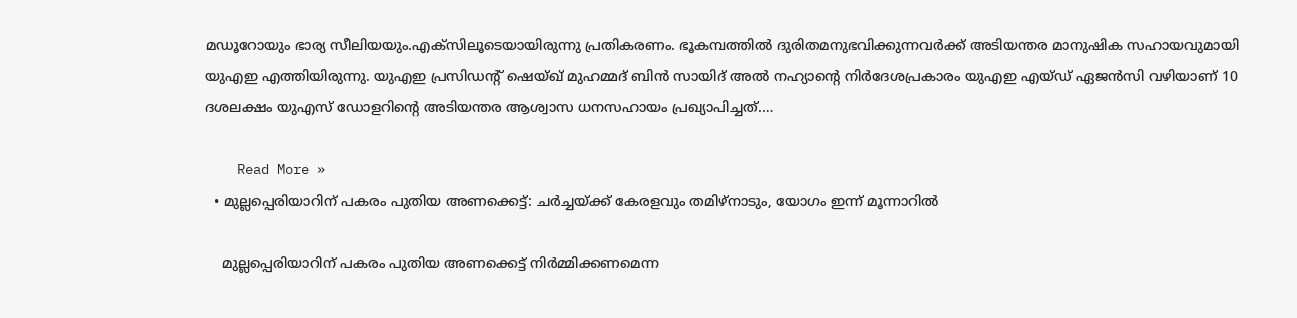മഡൂറോയും ഭാര്യ സീലിയയും.എക്‌സിലൂടെയായിരുന്നു പ്രതികരണം. ഭൂകമ്പത്തിൽ ദുരിതമനുഭവിക്കുന്നവർക്ക് അടിയന്തര മാനുഷിക സഹായവുമായി യുഎഇ എത്തിയിരുന്നു. യുഎഇ പ്രസിഡന്റ് ഷെയ്ഖ് മുഹമ്മദ് ബിൻ സായിദ് അൽ നഹ്യാന്റെ നിർദേശപ്രകാരം യുഎഇ എയ്ഡ് ഏജൻസി വഴിയാണ് 10 ദശലക്ഷം യുഎസ് ഡോളറിന്റെ അടിയന്തര ആശ്വാസ ധനസഹായം പ്രഖ്യാപിച്ചത്.…

    Read More »
  • മുല്ലപ്പെരിയാറിന് പകരം പുതിയ അണക്കെട്ട്: ചർച്ചയ്ക്ക് കേരളവും തമിഴ്നാടും, യോഗം ഇന്ന് മൂന്നാറിൽ

    മുല്ലപ്പെരിയാറിന് പകരം പുതിയ അണക്കെട്ട് നിർമ്മിക്കണമെന്ന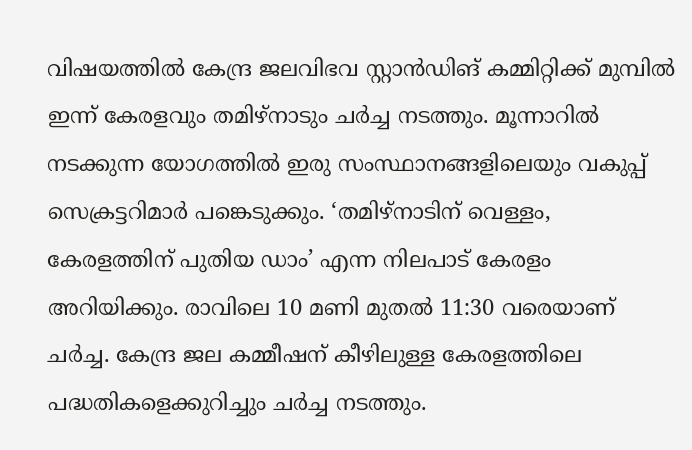വിഷയത്തിൽ കേന്ദ്ര ജലവിഭവ സ്റ്റാൻഡിങ് കമ്മിറ്റിക്ക് മുമ്പിൽ ഇന്ന് കേരളവും തമിഴ്നാടും ചർച്ച നടത്തും. മൂന്നാറിൽ നടക്കുന്ന യോഗത്തിൽ ഇരു സംസ്ഥാനങ്ങളിലെയും വകുപ്പ് സെക്രട്ടറിമാർ പങ്കെടുക്കും. ‘തമിഴ്നാടിന് വെള്ളം, കേരളത്തിന് പുതിയ ഡാം’ എന്ന നിലപാട് കേരളം അറിയിക്കും. രാവിലെ 10 മണി മുതൽ 11:30 വരെയാണ് ചർച്ച. കേന്ദ്ര ജല കമ്മീഷന് കീഴിലുള്ള കേരളത്തിലെ പദ്ധതികളെക്കുറിച്ചും ചർച്ച നടത്തും.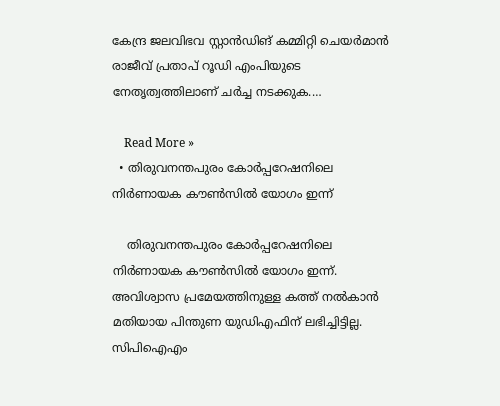കേന്ദ്ര ജലവിഭവ സ്റ്റാൻഡിങ് കമ്മിറ്റി ചെയർമാൻ രാജീവ് പ്രതാപ് റൂഡി എംപിയുടെ നേതൃത്വത്തിലാണ് ചർച്ച നടക്കുക.…

    Read More »
  • തിരുവനന്തപുരം കോർപ്പറേഷനിലെ നിർണായക കൗൺസിൽ യോഗം ഇന്ന്

    തിരുവനന്തപുരം കോർപ്പറേഷനിലെ നിർണായക കൗൺസിൽ യോഗം ഇന്ന്. അവിശ്വാസ പ്രമേയത്തിനുള്ള കത്ത് നൽകാൻ മതിയായ പിന്തുണ യുഡിഎഫിന് ലഭിച്ചിട്ടില്ല. സിപിഐഎം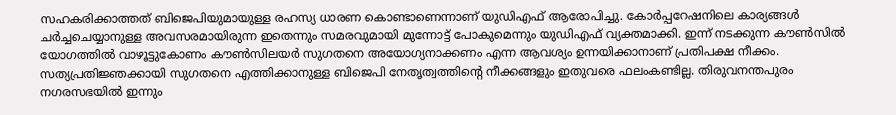സഹകരിക്കാത്തത് ബിജെപിയുമായുള്ള രഹസ്യ ധാരണ കൊണ്ടാണെന്നാണ് യുഡിഎഫ് ആരോപിച്ചു. കോർപ്പറേഷനിലെ കാര്യങ്ങൾ ചർച്ചചെയ്യാനുള്ള അവസരമായിരുന്ന ഇതെന്നും സമരവുമായി മുന്നോട്ട് പോകുമെന്നും യുഡിഎഫ് വ്യക്തമാക്കി. ഇന്ന് നടക്കുന്ന കൗൺസിൽ യോഗത്തിൽ വാഴൂട്ടുകോണം കൗൺസിലയർ സുഗതനെ അയോഗ്യനാക്കണം എന്ന ആവശ്യം ഉന്നയിക്കാനാണ് പ്രതിപക്ഷ നീക്കം. സത്യപ്രതിജ്ഞക്കായി സുഗതനെ എത്തിക്കാനുള്ള ബിജെപി നേതൃത്വത്തിന്റെ നീക്കങ്ങളും ഇതുവരെ ഫലംകണ്ടില്ല. തിരുവനന്തപുരം നഗരസഭയിൽ ഇന്നും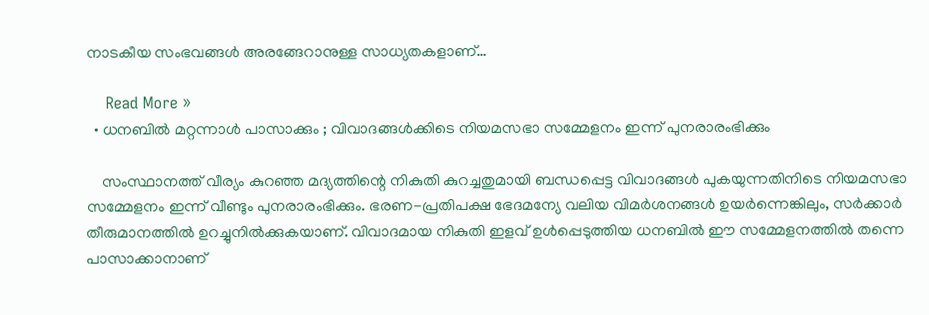നാടകീയ സംഭവങ്ങൾ അരങ്ങേറാനുള്ള സാധ്യതകളാണ്…

    Read More »
  • ധനബിൽ മറ്റന്നാൾ പാസാക്കും ; വിവാദങ്ങൾക്കിടെ നിയമസഭാ സമ്മേളനം ഇന്ന് പുനരാരംഭിക്കും

    സംസ്ഥാനത്ത് വീര്യം കുറഞ്ഞ മദ്യത്തിന്റെ നികുതി കുറച്ചതുമായി ബന്ധപ്പെട്ട വിവാദങ്ങൾ പുകയുന്നതിനിടെ നിയമസഭാ സമ്മേളനം ഇന്ന് വീണ്ടും പുനരാരംഭിക്കും. ഭരണ-പ്രതിപക്ഷ ഭേദമന്യേ വലിയ വിമർശനങ്ങൾ ഉയർന്നെങ്കിലും, സർക്കാർ തീരുമാനത്തിൽ ഉറച്ചുനിൽക്കുകയാണ്. വിവാദമായ നികുതി ഇളവ് ഉൾപ്പെടുത്തിയ ധനബിൽ ഈ സമ്മേളനത്തിൽ തന്നെ പാസാക്കാനാണ്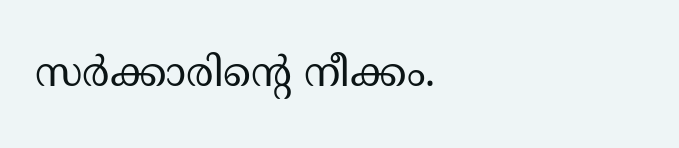സർക്കാരിന്റെ നീക്കം.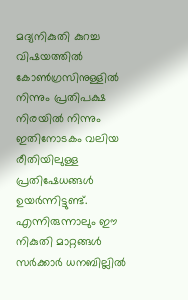മദ്യനികുതി കുറച്ച വിഷയത്തിൽ കോൺഗ്രസിനുള്ളിൽ നിന്നും പ്രതിപക്ഷ നിരയിൽ നിന്നും ഇതിനോടകം വലിയ രീതിയിലുള്ള പ്രതിഷേധങ്ങൾ ഉയർന്നിട്ടുണ്ട്. എന്നിരുന്നാലും ഈ നികുതി മാറ്റങ്ങൾ സർക്കാർ ധനബില്ലിൽ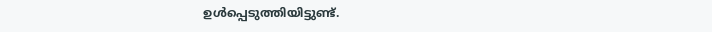ഉൾപ്പെടുത്തിയിട്ടുണ്ട്.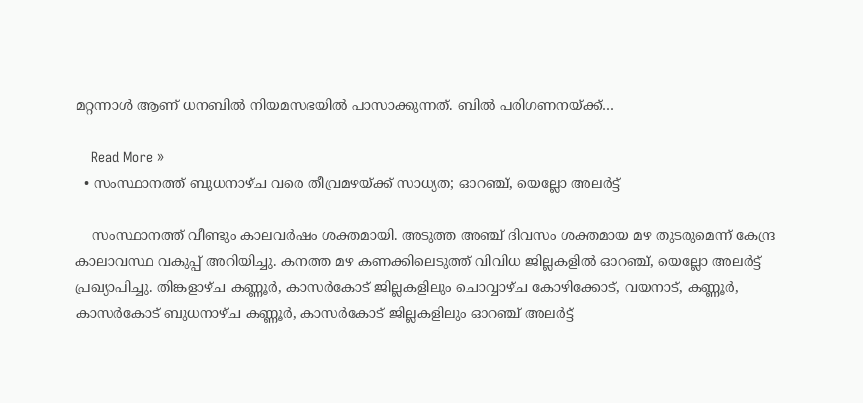മറ്റന്നാൾ ആണ് ധനബിൽ നിയമസഭയിൽ പാസാക്കുന്നത്. ബിൽ പരിഗണനയ്ക്ക്…

    Read More »
  • സംസ്ഥാനത്ത് ബുധനാഴ്ച വരെ തീവ്രമഴയ്ക്ക് സാധ്യത; ഓറഞ്ച്, യെല്ലോ അലര്‍ട്ട്

    സംസ്ഥാനത്ത് വീണ്ടും കാലവര്‍ഷം ശക്തമായി. അടുത്ത അഞ്ച് ദിവസം ശക്തമായ മഴ തുടരുമെന്ന് കേന്ദ്ര കാലാവസ്ഥ വകുപ്പ് അറിയിച്ചു. കനത്ത മഴ കണക്കിലെടുത്ത് വിവിധ ജില്ലകളില്‍ ഓറഞ്ച്, യെല്ലോ അലര്‍ട്ട് പ്രഖ്യാപിച്ചു. തിങ്കളാഴ്ച കണ്ണൂര്‍, കാസര്‍കോട് ജില്ലകളിലും ചൊവ്വാഴ്ച കോഴിക്കോട്, വയനാട്, കണ്ണൂര്‍, കാസര്‍കോട് ബുധനാഴ്ച കണ്ണൂര്‍, കാസര്‍കോട് ജില്ലകളിലും ഓറഞ്ച് അലര്‍ട്ട്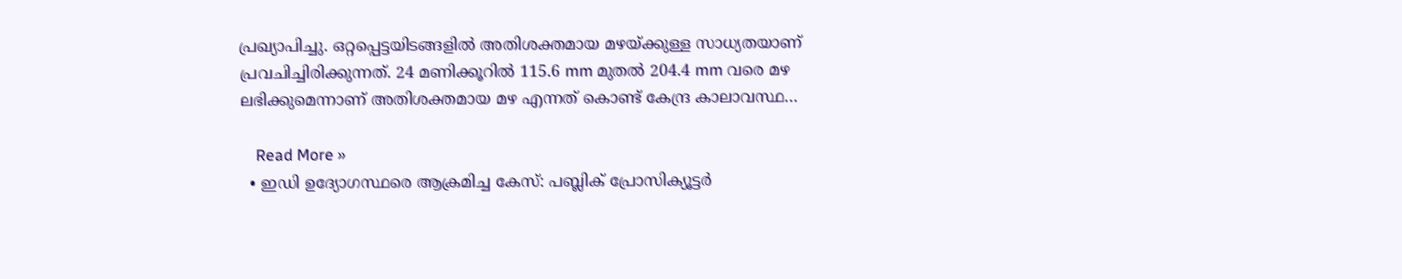പ്രഖ്യാപിച്ചു. ഒറ്റപ്പെട്ടയിടങ്ങളില്‍ അതിശക്തമായ മഴയ്ക്കുള്ള സാധ്യതയാണ് പ്രവചിച്ചിരിക്കുന്നത്. 24 മണിക്കൂറില്‍ 115.6 mm മുതല്‍ 204.4 mm വരെ മഴ ലഭിക്കുമെന്നാണ് അതിശക്തമായ മഴ എന്നത് കൊണ്ട് കേന്ദ്ര കാലാവസ്ഥ…

    Read More »
  • ഇഡി ഉദ്യോഗസ്ഥരെ ആക്രമിച്ച കേസ്: പബ്ലിക് പ്രോസിക്യൂട്ടർ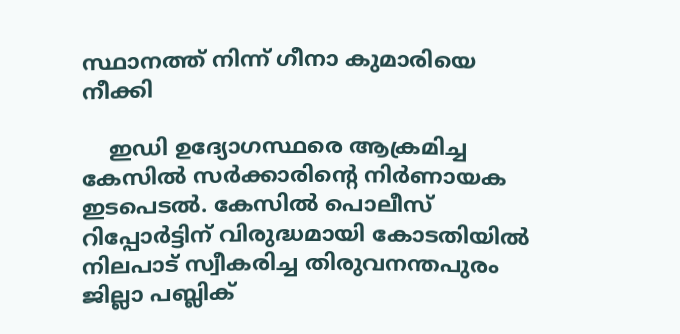സ്ഥാനത്ത് നിന്ന് ഗീനാ കുമാരിയെ നീക്കി

    ഇഡി ഉദ്യോഗസ്ഥരെ ആക്രമിച്ച കേസിൽ സർക്കാരിന്റെ നിർണായക ഇടപെടൽ. കേസിൽ പൊലീസ് റിപ്പോർട്ടിന് വിരുദ്ധമായി കോടതിയിൽ നിലപാട് സ്വീകരിച്ച തിരുവനന്തപുരം ജില്ലാ പബ്ലിക്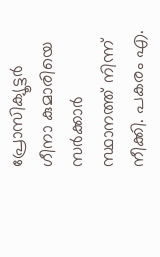പ്രോസിക്യൂട്ടർ ഗീനാ കുമാരിയെ സർക്കാർ സ്ഥാനത്ത് നിന്ന് നീക്കി. പകരം എ.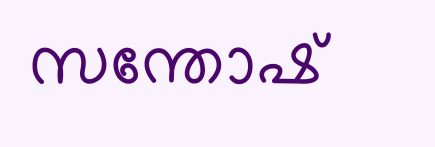സന്തോഷ്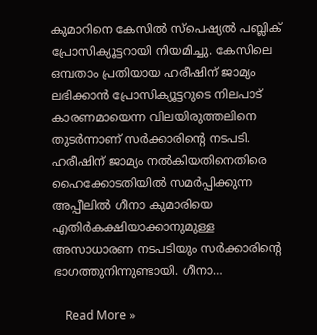കുമാറിനെ കേസിൽ സ്പെഷ്യൽ പബ്ലിക് പ്രോസിക്യൂട്ടറായി നിയമിച്ചു. കേസിലെ ഒമ്പതാം പ്രതിയായ ഹരീഷിന് ജാമ്യം ലഭിക്കാൻ പ്രോസിക്യൂട്ടറുടെ നിലപാട് കാരണമായെന്ന വിലയിരുത്തലിനെ തുടർന്നാണ് സർക്കാരിന്റെ നടപടി. ഹരീഷിന് ജാമ്യം നൽകിയതിനെതിരെ ഹൈക്കോടതിയിൽ സമർപ്പിക്കുന്ന അപ്പീലിൽ ഗീനാ കുമാരിയെ എതിർകക്ഷിയാക്കാനുമുള്ള അസാധാരണ നടപടിയും സർക്കാരിന്റെ ഭാഗത്തുനിന്നുണ്ടായി. ഗീനാ…

    Read More »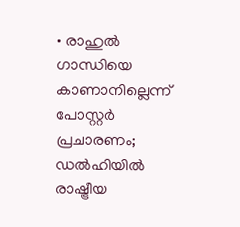• രാഹുൽ ഗാന്ധിയെ കാണാനില്ലെന്ന് പോസ്റ്റർ പ്രചാരണം; ഡൽഹിയിൽ രാഷ്ട്രീയ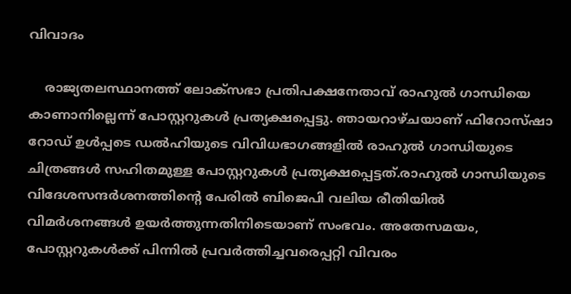വിവാദം

    രാജ്യതലസ്ഥാനത്ത് ലോക്‌സഭാ പ്രതിപക്ഷനേതാവ് രാഹുൽ ഗാന്ധിയെ കാണാനില്ലെന്ന് പോസ്റ്ററുകൾ പ്രത്യക്ഷപ്പെട്ടു. ഞായറാഴ്‌ചയാണ് ഫിറോസ്‌ഷാ റോഡ് ഉൾപ്പടെ ഡൽഹിയുടെ വിവിധഭാഗങ്ങളിൽ രാഹുൽ ഗാന്ധിയുടെ ചിത്രങ്ങൾ സഹിതമുള്ള പോസ്റ്ററുകൾ പ്രത്യക്ഷപ്പെട്ടത്.രാഹുൽ ഗാന്ധിയുടെ വിദേശസന്ദർശനത്തിന്റെ പേരിൽ ബിജെപി വലിയ രീതിയിൽ വിമർശനങ്ങൾ ഉയർത്തുന്നതിനിടെയാണ് സംഭവം. അതേസമയം, പോസ്റ്ററുകൾക്ക് പിന്നിൽ പ്രവർത്തിച്ചവരെപ്പറ്റി വിവരം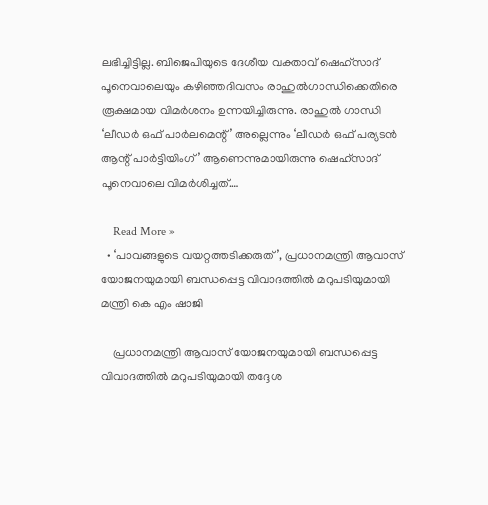ലഭിച്ചിട്ടില്ല. ബിജെപിയുടെ ദേശീയ വക്താവ് ഷെഹ്‌സാദ് പൂനെവാലെയും കഴിഞ്ഞദിവസം രാഹുൽഗാന്ധിക്കെതിരെ രൂക്ഷമായ വിമർശനം ഉന്നയിച്ചിരുന്നു. രാഹുൽ ഗാന്ധി ‘ലീഡർ ഒഫ് പാർലമെന്റ്’ അല്ലെന്നും ‘ലീഡർ ഒഫ് പര്യടൻ ആന്റ് പാർട്ടിയിംഗ്’ ആണെന്നുമായിരുന്നു ഷെഹ്‌സാദ് പൂനെവാലെ വിമർശിച്ചത്.…

    Read More »
  • ‘പാവങ്ങളുടെ വയറ്റത്തടിക്കരുത്’, പ്രധാനമന്ത്രി ആവാസ് യോജനയുമായി ബന്ധപ്പെട്ട വിവാദത്തില്‍ മറുപടിയുമായി മന്ത്രി കെ എം ഷാജി

    പ്രധാനമന്ത്രി ആവാസ് യോജനയുമായി ബന്ധപ്പെട്ട വിവാദത്തില്‍ മറുപടിയുമായി തദ്ദേശ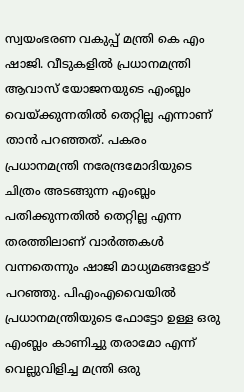സ്വയംഭരണ വകുപ്പ് മന്ത്രി കെ എം ഷാജി. വീടുകളില്‍ പ്രധാനമന്ത്രി ആവാസ് യോജനയുടെ എംബ്ലം വെയ്ക്കുന്നതില്‍ തെറ്റില്ല എന്നാണ് താന്‍ പറഞ്ഞത്. പകരം പ്രധാനമന്ത്രി നരേന്ദ്രമോദിയുടെ ചിത്രം അടങ്ങുന്ന എംബ്ലം പതിക്കുന്നതില്‍ തെറ്റില്ല എന്ന തരത്തിലാണ് വാര്‍ത്തകള്‍ വന്നതെന്നും ഷാജി മാധ്യമങ്ങളോട് പറഞ്ഞു. പിഎംഎവൈയില്‍ പ്രധാനമന്ത്രിയുടെ ഫോട്ടോ ഉള്ള ഒരു എംബ്ലം കാണിച്ചു തരാമോ എന്ന് വെല്ലുവിളിച്ച മന്ത്രി ഒരു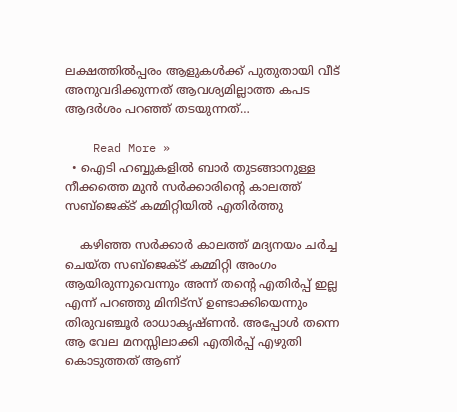ലക്ഷത്തില്‍പ്പരം ആളുകള്‍ക്ക് പുതുതായി വീട് അനുവദിക്കുന്നത് ആവശ്യമില്ലാത്ത കപട ആദര്‍ശം പറഞ്ഞ് തടയുന്നത്…

    Read More »
  • ഐടി ഹബ്ബുകളിൽ ബാർ തുടങ്ങാനുള്ള നീക്കത്തെ മുന്‍ സര്‍ക്കാരിന്‍റെ കാലത്ത് സബ്ജെക്ട് കമ്മിറ്റിയില്‍ എതിര്‍ത്തു

    കഴിഞ്ഞ സർക്കാർ കാലത്ത് മദ്യനയം ചർച്ച ചെയ്ത സബ്ജെക്ട് കമ്മിറ്റി അംഗം ആയിരുന്നുവെന്നും അന്ന് തന്‍റെ എതിർപ്പ് ഇല്ല എന്ന് പറഞ്ഞു മിനിട്സ് ഉണ്ടാക്കിയെന്നും തിരുവഞ്ചൂര്‍ രാധാകൃഷ്ണന്‍. അപ്പോൾ തന്നെ ആ വേല മനസ്സിലാക്കി എതിർപ്പ് എഴുതി കൊടുത്തത് ആണ്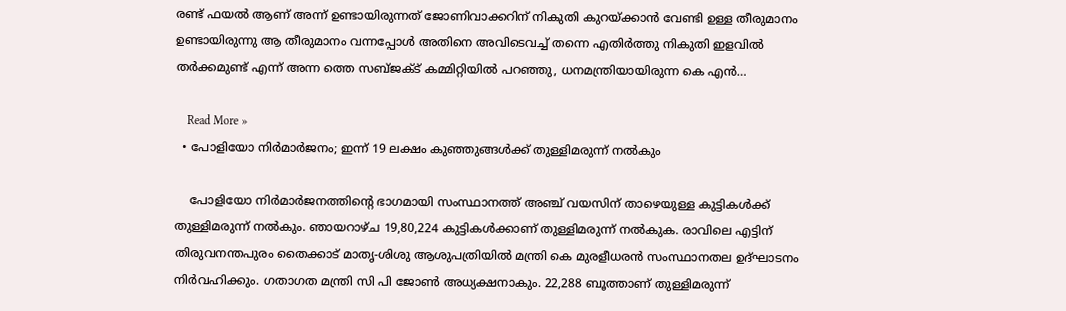രണ്ട് ഫയൽ ആണ് അന്ന് ഉണ്ടായിരുന്നത് ജോണിവാക്കറിന് നികുതി കുറയ്ക്കാൻ വേണ്ടി ഉള്ള തീരുമാനം ഉണ്ടായിരുന്നു ആ തീരുമാനം വന്നപ്പോൾ അതിനെ അവിടെവച്ച് തന്നെ എതിർത്തു നികുതി ഇളവിൽ തർക്കമുണ്ട് എന്ന് അന്ന ത്തെ സബ്ജക്ട് കമ്മിറ്റിയിൽ പറഞ്ഞു, ധനമന്ത്രിയായിരുന്ന കെ എന്‍…

    Read More »
  • പോളിയോ നിര്‍മാര്‍ജനം; ഇന്ന് 19 ലക്ഷം കുഞ്ഞുങ്ങള്‍ക്ക് തുള്ളിമരുന്ന് നല്‍കും

    പോളിയോ നിര്‍മാര്‍ജനത്തിന്റെ ഭാഗമായി സംസ്ഥാനത്ത് അഞ്ച് വയസിന് താഴെയുള്ള കുട്ടികള്‍ക്ക് തുള്ളിമരുന്ന് നല്‍കും. ഞായറാഴ്ച 19,80,224 കുട്ടികള്‍ക്കാണ് തുള്ളിമരുന്ന് നല്‍കുക. രാവിലെ എട്ടിന് തിരുവനന്തപുരം തൈക്കാട് മാതൃ-ശിശു ആശുപത്രിയില്‍ മന്ത്രി കെ മുരളീധരന്‍ സംസ്ഥാനതല ഉദ്ഘാടനം നിര്‍വഹിക്കും. ഗതാഗത മന്ത്രി സി പി ജോണ്‍ അധ്യക്ഷനാകും. 22,288 ബൂത്താണ് തുള്ളിമരുന്ന്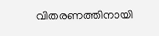വിതരണത്തിനായി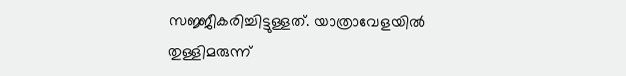സജ്ജീകരിച്ചിട്ടുള്ളത്. യാത്രാവേളയില്‍ തുള്ളിമരുന്ന്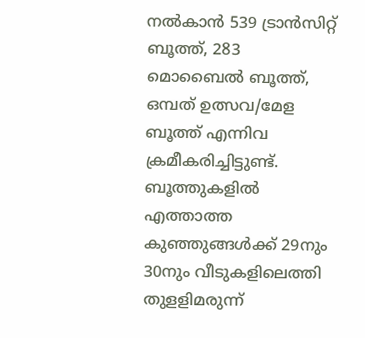നല്‍കാന്‍ 539 ട്രാന്‍സിറ്റ് ബൂത്ത്, 283 മൊബൈല്‍ ബൂത്ത്, ഒമ്പത് ഉത്സവ/മേള ബൂത്ത് എന്നിവ ക്രമീകരിച്ചിട്ടുണ്ട്. ബൂത്തുകളില്‍ എത്താത്ത കുഞ്ഞുങ്ങള്‍ക്ക് 29നും 30നും വീടുകളിലെത്തി തുളളിമരുന്ന്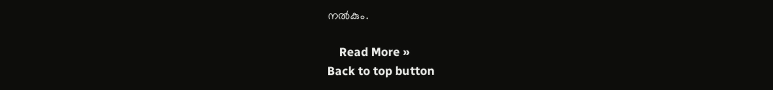നല്‍കും.

    Read More »
Back to top button